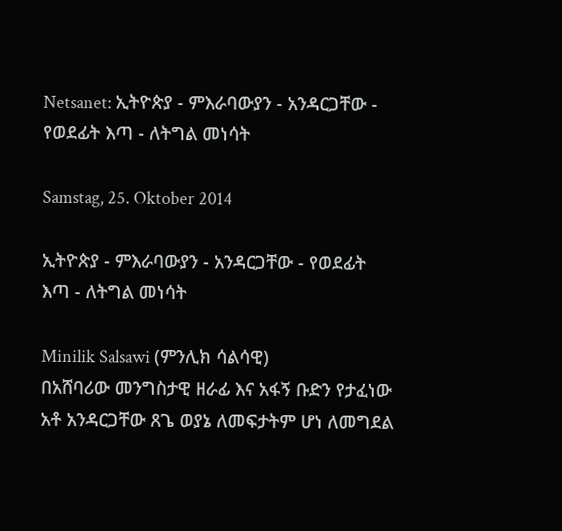Netsanet: ኢትዮጵያ - ምእራባውያን - አንዳርጋቸው - የወደፊት እጣ - ለትግል መነሳት

Samstag, 25. Oktober 2014

ኢትዮጵያ - ምእራባውያን - አንዳርጋቸው - የወደፊት እጣ - ለትግል መነሳት

Minilik Salsawi (ምንሊክ ሳልሳዊ)
በአሸባሪው መንግስታዊ ዘራፊ እና አፋኝ ቡድን የታፈነው አቶ አንዳርጋቸው ጸጌ ወያኔ ለመፍታትም ሆነ ለመግደል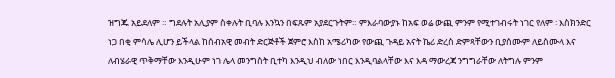ዝግጁ አይደለም ። ግደሉት አሊያም ስቀሉት ቢባሉ እንኳን በፍጹም አያደርጉትም። ምእራባውያኑ ከአፍ ወሬ ውጪ ምንም የሚተገብሩት ነገር የለም ፡ እስክንድር ነጋ በቂ ምሳሌ ሊሆን ይችላል ከሰብአዊ መብት ድርጅቶች ጀምሮ እስከ አሜሪካው የውጪ ጉዳይ አናት ኬሪ ድረስ ድምጻቸውን ቢያሰሙም ለይስሙላ እና ለብሄራዊ ጥቅማቸው እንዲሁም ነገ ሌላ መንግስት ቢተካ እንዲህ ብለው ነበር እንዲባልላቸው እና እዳ ማውረጃ ንግግራቸው ለትግሉ ምንም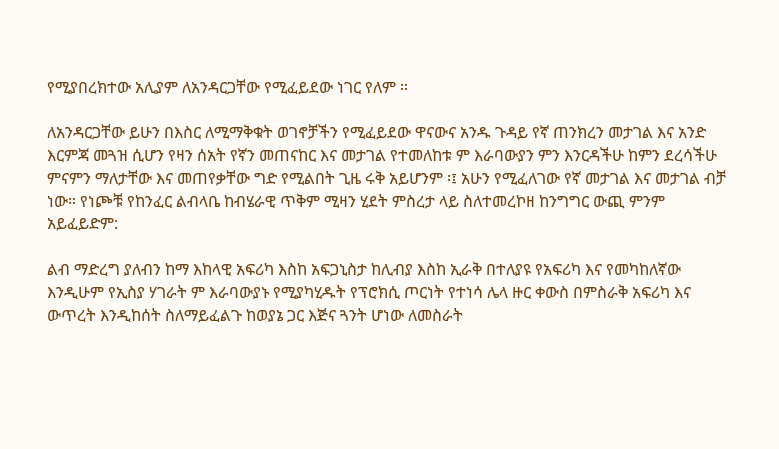የሚያበረክተው አሊያም ለአንዳርጋቸው የሚፈይደው ነገር የለም ።

ለአንዳርጋቸው ይሁን በእስር ለሚማቅቁት ወገኖቻችን የሚፈይደው ዋናውና አንዱ ጉዳይ የኛ ጠንክረን መታገል እና አንድ እርምጃ መጓዝ ሲሆን የዛን ሰአት የኛን መጠናከር እና መታገል የተመለከቱ ም እራባውያን ምን እንርዳችሁ ከምን ደረሳችሁ ምናምን ማለታቸው እና መጠየቃቸው ግድ የሚልበት ጊዜ ሩቅ አይሆንም ፡፤ አሁን የሚፈለገው የኛ መታገል እና መታገል ብቻ ነው። የነጮቹ የከንፈር ልብላቤ ከብሄራዊ ጥቅም ሚዛን ሂደት ምስረታ ላይ ስለተመረኮዘ ከንግግር ውጪ ምንም አይፈይድም:

ልብ ማድረግ ያለብን ከማ እከላዊ አፍሪካ እስከ አፍጋኒስታ ከሊብያ እስከ ኢራቅ በተለያዩ የአፍሪካ እና የመካከለኛው እንዲሁም የኢስያ ሃገራት ም እራባውያኑ የሚያካሂዱት የፕሮክሲ ጦርነት የተነሳ ሌላ ዙር ቀውስ በምስራቅ አፍሪካ እና ውጥረት እንዲከሰት ስለማይፈልጉ ከወያኔ ጋር እጅና ጓንት ሆነው ለመስራት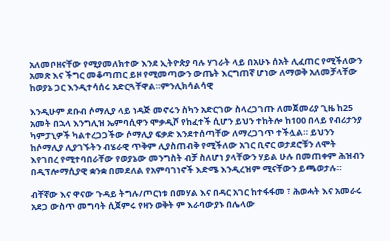አለመቦዘናቸው የሚያመለክተው እንደ ኢትዮጵያ ባሉ ሃገራት ላይ በአሁኑ ሰአት ሊፈጠር የሚችለውን አመጽ እና ችግር መቆጣጠር ይዞ የሚመጣውን ውጤት እርግጠኛ ሆነው ለማወቅ አለመቻላቸው ከወያኔ ጋር እንዲተሳሰሩ አድርጓቸዋል።ምንሊክሳልሳዊ

እንዲሁም ደቡብ ሶማሊያ ላይ ነዳጅ መኖሩን ስካን አድርገው ስላረጋገጡ ለመጀመሪያ ጊዜ ከ25 አመት በኋላ እንግሊዝ ኤምባሲዋን ሞቃዲሾ የከፈተች ሲሆን ይህን ተከትሎ ከ100 በላይ የብሪታንያ ካምፓኒዎች ካልተረጋጋችው ሶማሊያ ፍቃድ እንደተሰጣቸው ለማረጋገጥ ተችሏል። ይህንን ከሶማሊያ ሊያገኙትን ብሄራዊ ጥቅም ሊያስጠብቅ የሚችለው አገር ቢኖር ወታደሮቹን ለሞት እየገበረ የሚተባበራቸው የወያኔው መንግስት ብቻ ስለሆነ ያላቸውን ሃይል ሁሉ በመጠቀም ሕዝብን በዲፕሎማሲያዊ ቋንቋ በመደለል የአምባገነኖች እድሜ እንዲረዝም ሚናቸውን ይጫወታሉ።

ብቸኛው እና ዋናው ጉዳይ ትግሉ/ጦርነቱ በመሃል እና በዳር አገር ከተፋፋመ ፣ ሕወሓት እና አመራሩ አደጋ ውስጥ መግባት ሲጀምሩ የዛን ወቅት ም እራባውያኑ በሌላው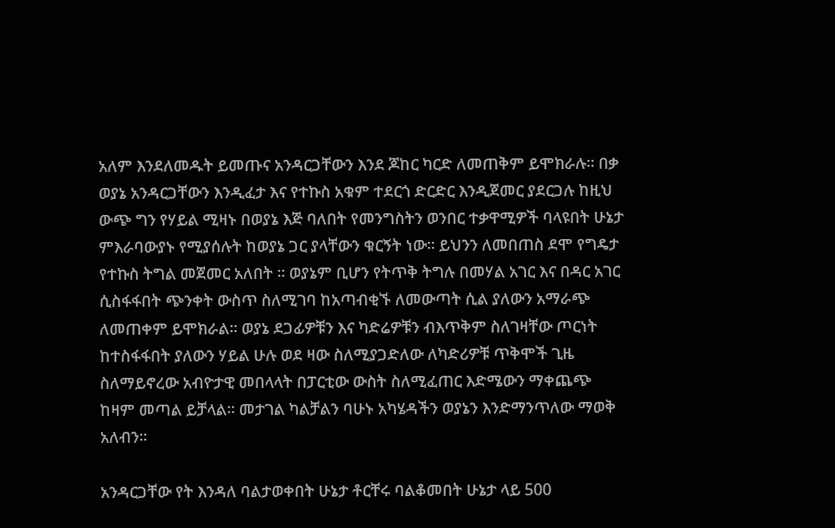አለም እንደለመዱት ይመጡና አንዳርጋቸውን እንደ ጆከር ካርድ ለመጠቅም ይሞክራሉ። በቃ ወያኔ አንዳርጋቸውን እንዲፈታ እና የተኩስ አቁም ተደርጎ ድርድር እንዲጀመር ያደርጋሉ ከዚህ ውጭ ግን የሃይል ሚዛኑ በወያኔ እጅ ባለበት የመንግስትን ወንበር ተቃዋሚዎች ባላዩበት ሁኔታ ምእራባውያኑ የሚያሰሉት ከወያኔ ጋር ያላቸውን ቁርኝት ነው። ይህንን ለመበጠስ ደሞ የግዴታ የተኩስ ትግል መጀመር አለበት ። ወያኔም ቢሆን የትጥቅ ትግሉ በመሃል አገር እና በዳር አገር ሲስፋፋበት ጭንቀት ውስጥ ስለሚገባ ከአጣብቂኙ ለመውጣት ሲል ያለውን አማራጭ ለመጠቀም ይሞክራል። ወያኔ ደጋፊዎቹን እና ካድሬዎቹን ብእጥቅም ስለገዛቸው ጦርነት ከተስፋፋበት ያለውን ሃይል ሁሉ ወደ ዛው ስለሚያጋድለው ለካድሪዎቹ ጥቅሞች ጊዜ ስለማይኖረው አብዮታዊ መበላላት በፓርቲው ውስት ስለሚፈጠር እድሜውን ማቀጨጭ ከዛም መጣል ይቻላል። መታገል ካልቻልን ባሁኑ አካሄዳችን ወያኔን እንድማንጥለው ማወቅ አለብን።

አንዳርጋቸው የት እንዳለ ባልታወቀበት ሁኔታ ቶርቸሩ ባልቆመበት ሁኔታ ላይ 500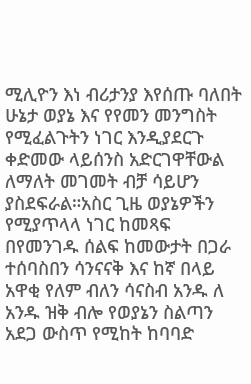ሚሊዮን እነ ብሪታንያ እየሰጡ ባለበት ሁኔታ ወያኔ እና የየመን መንግስት የሚፈልጉትን ነገር እንዲያደርጉ ቀድመው ላይሰንስ አድርገዋቸውል ለማለት መገመት ብቻ ሳይሆን ያስደፍራል።አስር ጊዜ ወያኔዎችን የሚያጥላላ ነገር ከመጻፍ በየመንገዱ ሰልፍ ከመውታት በጋራ ተሰባስበን ሳንናናቅ እና ከኛ በላይ አዋቂ የለም ብለን ሳናስብ አንዱ ለ አንዱ ዝቅ ብሎ የወያኔን ስልጣን አደጋ ውስጥ የሚከት ከባባድ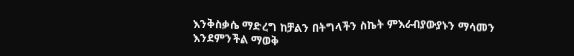እንቅስቃሴ ማድረግ ከቻልን በትግላችን ስኬት ምእራብያውያኑን ማሳመን እንደምንችል ማወቅ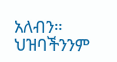አለብን። ህዝባችንንም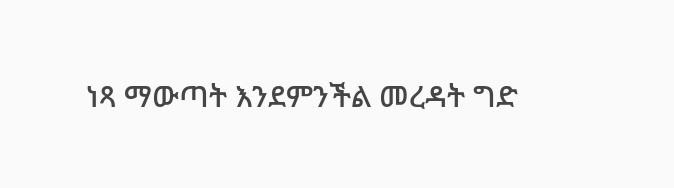ነጻ ማውጣት እንደምንችል መረዳት ግድ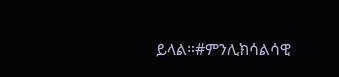ይላል።#ምንሊክሳልሳዊ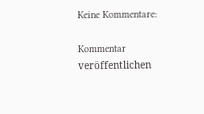Keine Kommentare:

Kommentar veröffentlichen